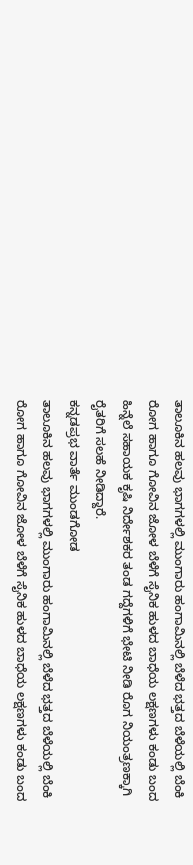ತಾಲೂಕಿನ ಹಲವು ಭಾಗಗಳಲ್ಲಿ ಮುಂಗಾರು ಹಂಗಾಮಿನಲ್ಲಿ ಬೆಳೆದ ಭತ್ತದ ಬೆಳೆಯಲ್ಲಿ ಬೆಂಕಿ ರೋಗ ಹಾಗೂ ಗೋವಿನ ಜೋಳ ಬೆಳೆಗೆ ಸೈನಿಕ ಹುಳದ ಬಾಧೆಯ ಲಕ್ಷಣಗಳು ಕಂಡು ಬಂದ ಹಿನ್ನೆಲೆ ಸಹಾಯಕ ಕೃಷಿ ನಿರ್ದೇಶಕರ ತಂಡ ಗದ್ದೆಗಳಿಗೆ ಭೇಟಿ ನೀಡಿ ರೊಗ ನಿಯಂತ್ರಣಕ್ಕಾಗಿ ರೈತರಿಗೆ ಸಲಹೆ ನೀಡಿದ್ದಾರೆ.
ಕನ್ನಡಪ್ರಭ ವಾರ್ತೆ ಮುಂಡಗೋಡ
ತಾಲೂಕಿನ ಹಲವು ಭಾಗಗಳಲ್ಲಿ ಮುಂಗಾರು ಹಂಗಾಮಿನಲ್ಲಿ ಬೆಳೆದ ಭತ್ತದ ಬೆಳೆಯಲ್ಲಿ ಬೆಂಕಿ ರೋಗ ಹಾಗೂ ಗೋವಿನ ಜೋಳ ಬೆಳೆಗೆ ಸೈನಿಕ ಹುಳದ ಬಾಧೆಯ ಲಕ್ಷಣಗಳು ಕಂಡು ಬಂದ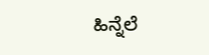ಹಿನ್ನೆಲೆ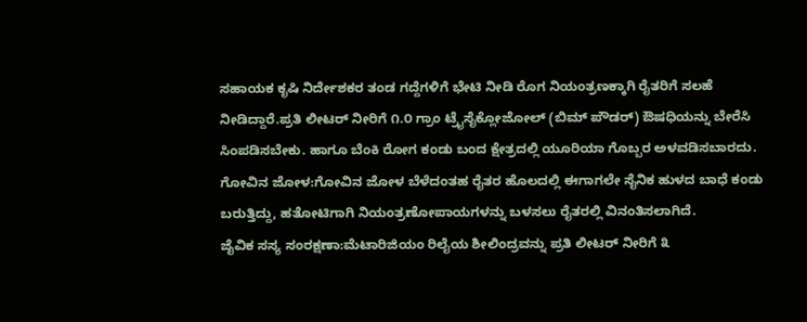ಸಹಾಯಕ ಕೃಷಿ ನಿರ್ದೇಶಕರ ತಂಡ ಗದ್ದೆಗಳಿಗೆ ಭೇಟಿ ನೀಡಿ ರೊಗ ನಿಯಂತ್ರಣಕ್ಕಾಗಿ ರೈತರಿಗೆ ಸಲಹೆ ನೀಡಿದ್ದಾರೆ.ಪ್ರತಿ ಲೀಟರ್ ನೀರಿಗೆ ೧.೦ ಗ್ರಾಂ ಟ್ರೈಸೈಕ್ಲೋಜೋಲ್ (ಬಿಮ್ ಪೌಡರ್) ಔಷಧಿಯನ್ನು ಬೇರೆಸಿ ಸಿಂಪಡಿಸಬೇಕು. ಹಾಗೂ ಬೆಂಕಿ ರೋಗ ಕಂಡು ಬಂದ ಕ್ಷೇತ್ರದಲ್ಲಿ ಯೂರಿಯಾ ಗೊಬ್ಬರ ಅಳವಡಿಸಬಾರದು.
ಗೋವಿನ ಜೋಳ:ಗೋವಿನ ಜೋಳ ಬೆಳೆದಂತಹ ರೈತರ ಹೊಲದಲ್ಲಿ ಈಗಾಗಲೇ ಸೈನಿಕ ಹುಳದ ಬಾಧೆ ಕಂಡು ಬರುತ್ತಿದ್ದು, ಹತೋಟಿಗಾಗಿ ನಿಯಂತ್ರಣೋಪಾಯಗಳನ್ನು ಬಳಸಲು ರೈತರಲ್ಲಿ ವಿನಂತಿಸಲಾಗಿದೆ.
ಜೈವಿಕ ಸಸ್ಯ ಸಂರಕ್ಷಣಾ:ಮೆಟಾರಿಜಿಯಂ ರಿಲೈಯ ಶೀಲಿಂದ್ರವನ್ನು ಪ್ರತಿ ಲೀಟರ್ ನೀರಿಗೆ ೩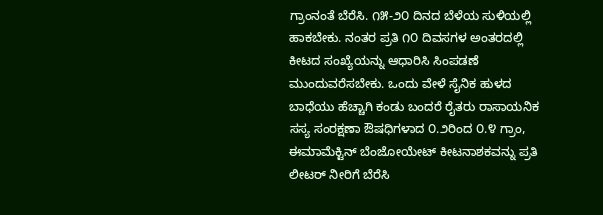ಗ್ರಾಂನಂತೆ ಬೆರೆಸಿ. ೧೫-೨೦ ದಿನದ ಬೆಳೆಯ ಸುಳಿಯಲ್ಲಿ ಹಾಕಬೇಕು. ನಂತರ ಪ್ರತಿ ೧೦ ದಿವಸಗಳ ಅಂತರದಲ್ಲಿ ಕೀಟದ ಸಂಖ್ಯೆಯನ್ನು ಆಧಾರಿಸಿ ಸಿಂಪಡಣೆ ಮುಂದುವರೆಸಬೇಕು. ಒಂದು ವೇಳೆ ಸೈನಿಕ ಹುಳದ ಬಾಧೆಯು ಹೆಚ್ಚಾಗಿ ಕಂಡು ಬಂದರೆ ರೈತರು ರಾಸಾಯನಿಕ ಸಸ್ಯ ಸಂರಕ್ಷಣಾ ಔಷಧಿಗಳಾದ ೦.೨ರಿಂದ ೦.೪ ಗ್ರಾಂ, ಈಮಾಮೆಕ್ಟಿನ್ ಬೆಂಜೋಯೇಟ್ ಕೀಟನಾಶಕವನ್ನು ಪ್ರತಿ ಲೀಟರ್ ನೀರಿಗೆ ಬೆರೆಸಿ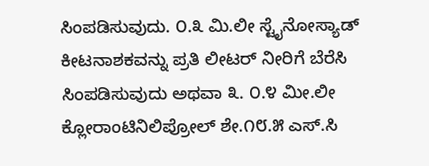ಸಿಂಪಡಿಸುವುದು. ೦.೩ ಮಿ.ಲೀ ಸ್ಟೈನೋಸ್ಯಾಡ್ ಕೀಟನಾಶಕವನ್ನು ಪ್ರತಿ ಲೀಟರ್ ನೀರಿಗೆ ಬೆರೆಸಿ ಸಿಂಪಡಿಸುವುದು ಅಥವಾ ೩. ೦.೪ ಮೀ.ಲೀ ಕ್ಲೋರಾಂಟಿನಿಲಿಪ್ರೋಲ್ ಶೇ.೧೮.೫ ಎಸ್.ಸಿ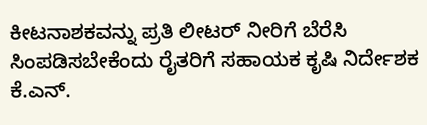ಕೀಟನಾಶಕವನ್ನು ಪ್ರತಿ ಲೀಟರ್ ನೀರಿಗೆ ಬೆರೆಸಿ ಸಿಂಪಡಿಸಬೇಕೆಂದು ರೈತರಿಗೆ ಸಹಾಯಕ ಕೃಷಿ ನಿರ್ದೇಶಕ ಕೆ.ಎನ್.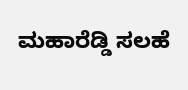ಮಹಾರೆಡ್ಡಿ ಸಲಹೆ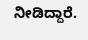ನೀಡಿದ್ದಾರೆ.